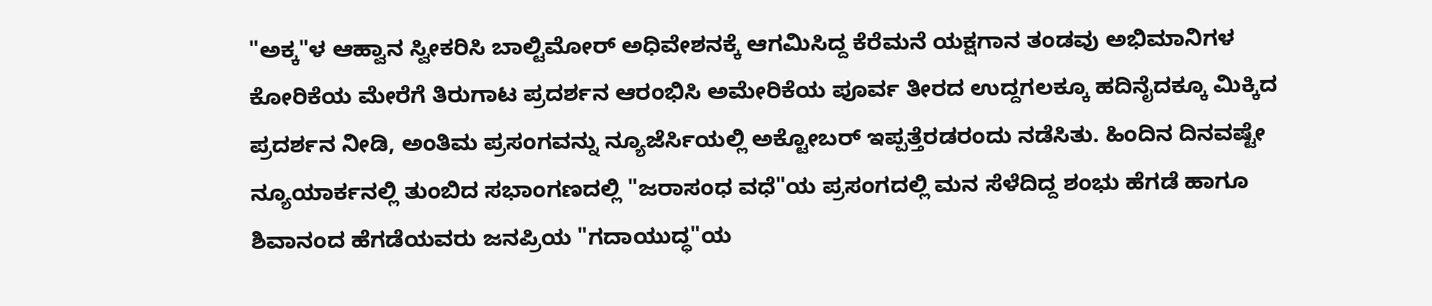"ಅಕ್ಕ"ಳ ಆಹ್ವಾನ ಸ್ವೀಕರಿಸಿ ಬಾಲ್ಟಿಮೋರ್ ಅಧಿವೇಶನಕ್ಕೆ ಆಗಮಿಸಿದ್ದ ಕೆರೆಮನೆ ಯಕ್ಷಗಾನ ತಂಡವು ಅಭಿಮಾನಿಗಳ ಕೋರಿಕೆಯ ಮೇರೆಗೆ ತಿರುಗಾಟ ಪ್ರದರ್ಶನ ಆರಂಭಿಸಿ ಅಮೇರಿಕೆಯ ಪೂರ್ವ ತೀರದ ಉದ್ದಗಲಕ್ಕೂ ಹದಿನೈದಕ್ಕೂ ಮಿಕ್ಕಿದ ಪ್ರದರ್ಶನ ನೀಡಿ, ಅಂತಿಮ ಪ್ರಸಂಗವನ್ನು ನ್ಯೂಜೆರ್ಸಿಯಲ್ಲಿ ಅಕ್ಟೋಬರ್ ಇಪ್ಪತ್ತೆರಡರಂದು ನಡೆಸಿತು. ಹಿಂದಿನ ದಿನವಷ್ಟೇ ನ್ಯೂಯಾರ್ಕನಲ್ಲಿ ತುಂಬಿದ ಸಭಾಂಗಣದಲ್ಲಿ "ಜರಾಸಂಧ ವಧೆ"ಯ ಪ್ರಸಂಗದಲ್ಲಿ ಮನ ಸೆಳೆದಿದ್ದ ಶಂಭು ಹೆಗಡೆ ಹಾಗೂ ಶಿವಾನಂದ ಹೆಗಡೆಯವರು ಜನಪ್ರಿಯ "ಗದಾಯುದ್ಧ"ಯ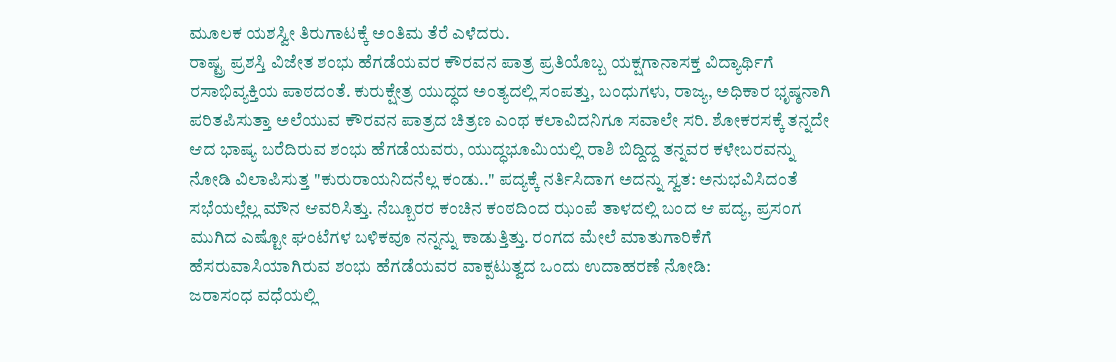ಮೂಲಕ ಯಶಸ್ವೀ ತಿರುಗಾಟಕ್ಕೆ ಅಂತಿಮ ತೆರೆ ಎಳೆದರು.
ರಾಷ್ಟ್ರ ಪ್ರಶಸ್ತಿ ವಿಜೇತ ಶಂಭು ಹೆಗಡೆಯವರ ಕೌರವನ ಪಾತ್ರ ಪ್ರತಿಯೊಬ್ಬ ಯಕ್ಷಗಾನಾಸಕ್ತ ವಿದ್ಯಾರ್ಥಿಗೆ ರಸಾಭಿವ್ಯಕ್ತಿಯ ಪಾಠದಂತೆ. ಕುರುಕ್ಷೇತ್ರ ಯುದ್ಧದ ಅಂತ್ಯದಲ್ಲಿ ಸಂಪತ್ತು, ಬಂಧುಗಳು, ರಾಜ್ಯ, ಅಧಿಕಾರ ಭೃಷ್ಠನಾಗಿ ಪರಿತಪಿಸುತ್ತಾ ಅಲೆಯುವ ಕೌರವನ ಪಾತ್ರದ ಚಿತ್ರಣ ಎಂಥ ಕಲಾವಿದನಿಗೂ ಸವಾಲೇ ಸರಿ. ಶೋಕರಸಕ್ಕೆ ತನ್ನದೇ ಆದ ಭಾಷ್ಯ ಬರೆದಿರುವ ಶಂಭು ಹೆಗಡೆಯವರು, ಯುದ್ಧಭೂಮಿಯಲ್ಲಿ ರಾಶಿ ಬಿದ್ದಿದ್ದ ತನ್ನವರ ಕಳೇಬರವನ್ನು ನೋಡಿ ವಿಲಾಪಿಸುತ್ತ "ಕುರುರಾಯನಿದನೆಲ್ಲ ಕಂಡು.." ಪದ್ಯಕ್ಕೆ ನರ್ತಿಸಿದಾಗ ಅದನ್ನು ಸ್ವತ: ಅನುಭವಿಸಿದಂತೆ ಸಭೆಯಲ್ಲೆಲ್ಲ ಮೌನ ಆವರಿಸಿತ್ತು. ನೆಬ್ಬೂರರ ಕಂಚಿನ ಕಂಠದಿಂದ ಝಂಪೆ ತಾಳದಲ್ಲಿ ಬಂದ ಆ ಪದ್ಯ, ಪ್ರಸಂಗ ಮುಗಿದ ಎಷ್ಟೋ ಘಂಟೆಗಳ ಬಳಿಕವೂ ನನ್ನನ್ನು ಕಾಡುತ್ತಿತ್ತು. ರಂಗದ ಮೇಲೆ ಮಾತುಗಾರಿಕೆಗೆ ಹೆಸರುವಾಸಿಯಾಗಿರುವ ಶಂಭು ಹೆಗಡೆಯವರ ವಾಕ್ಪಟುತ್ವದ ಒಂದು ಉದಾಹರಣೆ ನೋಡಿ:
ಜರಾಸಂಧ ವಧೆಯಲ್ಲಿ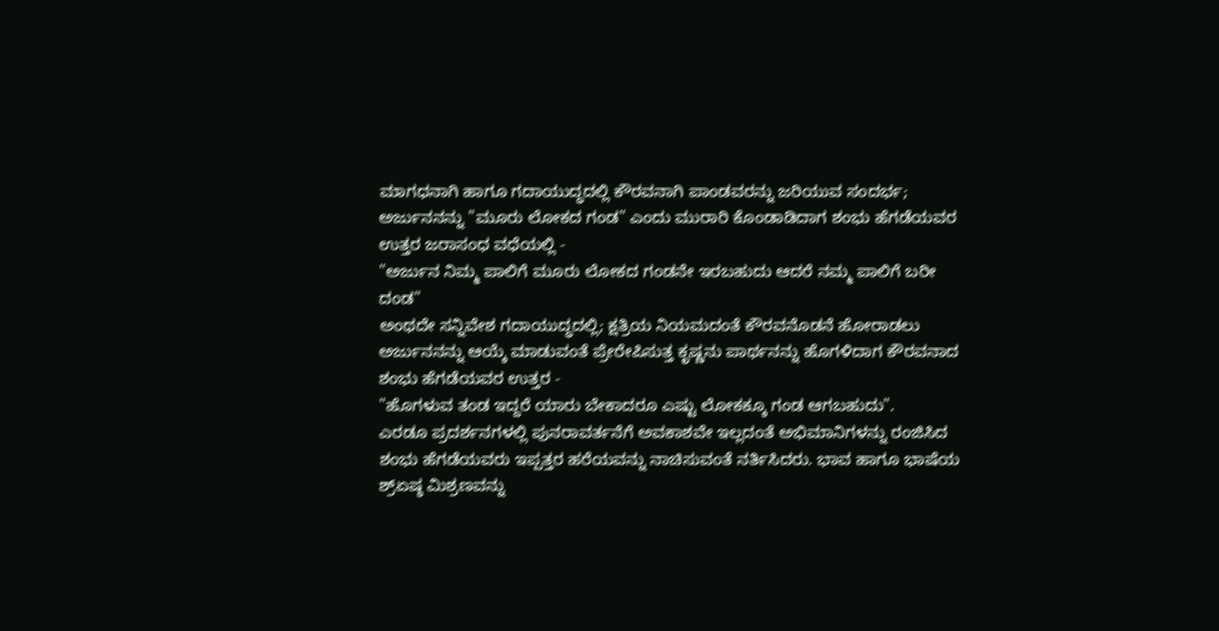ಮಾಗಧನಾಗಿ ಹಾಗೂ ಗದಾಯುದ್ಧದಲ್ಲಿ ಕೌರವನಾಗಿ ಪಾಂಡವರನ್ನು ಜರಿಯುವ ಸಂದರ್ಭ; ಅರ್ಜುನನನ್ನು "ಮೂರು ಲೋಕದ ಗಂಡ" ಎಂದು ಮುರಾರಿ ಕೊಂಡಾಡಿದಾಗ ಶಂಭು ಹೆಗಡೆಯವರ ಉತ್ತರ ಜರಾಸಂಧ ವಧೆಯಲ್ಲಿ -
"ಅರ್ಜುನ ನಿಮ್ಮ ಪಾಲಿಗೆ ಮೂರು ಲೋಕದ ಗಂಡನೇ ಇರಬಹುದು ಆದರೆ ನಮ್ಮ ಪಾಲಿಗೆ ಬರೀ ದಂಡ"
ಅಂಥದೇ ಸನ್ನಿವೇಶ ಗದಾಯುದ್ಧದಲ್ಲಿ; ಕ್ಷತ್ರಿಯ ನಿಯಮದಂತೆ ಕೌರವನೊಡನೆ ಹೋರಾಡಲು ಅರ್ಜುನನನ್ನು ಆಯ್ಕೆ ಮಾಡುವಂತೆ ಪ್ರೇರೇಪಿಸುತ್ತ ಕೃಷ್ಣನು ಪಾರ್ಥನನ್ನು ಹೊಗಳಿದಾಗ ಕೌರವನಾದ ಶಂಭು ಹೆಗಡೆಯವರ ಉತ್ತರ -
"ಹೊಗಳುವ ತಂಡ ಇದ್ದರೆ ಯಾರು ಬೇಕಾದರೂ ಎಷ್ಟು ಲೋಕಕ್ಕೂ ಗಂಡ ಆಗಬಹುದು".
ಎರಡೂ ಪ್ರದರ್ಶನಗಳಲ್ಲಿ ಪುನರಾವರ್ತನೆಗೆ ಅವಕಾಶವೇ ಇಲ್ಲದಂತೆ ಅಭಿಮಾನಿಗಳನ್ನು ರಂಜಿಸಿದ ಶಂಭು ಹೆಗಡೆಯವರು ಇಪ್ಪತ್ತರ ಹರೆಯವನ್ನು ನಾಚಿಸುವಂತೆ ನರ್ತಿಸಿದರು. ಭಾವ ಹಾಗೂ ಭಾಷೆಯ ಶ್ರ್ಏಷ್ಠ ಮಿಶ್ರಣವನ್ನು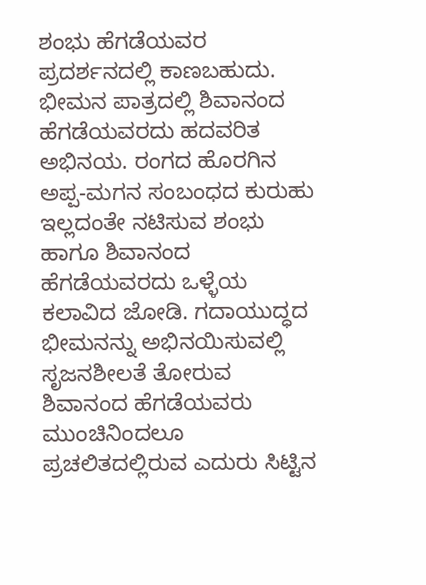ಶಂಭು ಹೆಗಡೆಯವರ ಪ್ರದರ್ಶನದಲ್ಲಿ ಕಾಣಬಹುದು.
ಭೀಮನ ಪಾತ್ರದಲ್ಲಿ ಶಿವಾನಂದ ಹೆಗಡೆಯವರದು ಹದವರಿತ ಅಭಿನಯ. ರಂಗದ ಹೊರಗಿನ ಅಪ್ಪ-ಮಗನ ಸಂಬಂಧದ ಕುರುಹು ಇಲ್ಲದಂತೇ ನಟಿಸುವ ಶಂಭು ಹಾಗೂ ಶಿವಾನಂದ ಹೆಗಡೆಯವರದು ಒಳ್ಳೆಯ ಕಲಾವಿದ ಜೋಡಿ. ಗದಾಯುದ್ಧದ ಭೀಮನನ್ನು ಅಭಿನಯಿಸುವಲ್ಲಿ ಸೃಜನಶೀಲತೆ ತೋರುವ ಶಿವಾನಂದ ಹೆಗಡೆಯವರು ಮುಂಚಿನಿಂದಲೂ ಪ್ರಚಲಿತದಲ್ಲಿರುವ ಎದುರು ಸಿಟ್ಟಿನ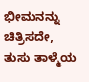ಭೀಮನನ್ನು ಚಿತ್ರಿಸದೇ, ತುಸು ತಾಳ್ಮೆಯ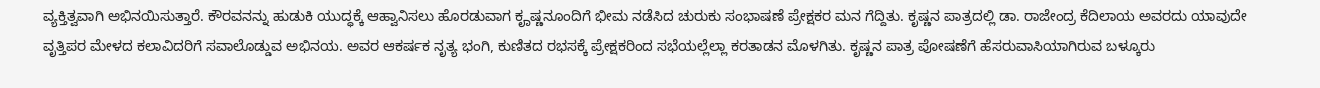ವ್ಯಕ್ತಿತ್ವವಾಗಿ ಅಭಿನಯಿಸುತ್ತಾರೆ. ಕೌರವನನ್ನು ಹುಡುಕಿ ಯುದ್ಧಕ್ಕೆ ಆಹ್ವಾನಿಸಲು ಹೊರಡುವಾಗ ಕೄಷ್ಣನೂಂದಿಗೆ ಭೀಮ ನಡೆಸಿದ ಚುರುಕು ಸಂಭಾಷಣೆ ಪ್ರೇಕ್ಷಕರ ಮನ ಗೆದ್ದಿತು. ಕೃಷ್ಣನ ಪಾತ್ರದಲ್ಲಿ ಡಾ. ರಾಜೇಂದ್ರ ಕೆದಿಲಾಯ ಅವರದು ಯಾವುದೇ ವೃತ್ತಿಪರ ಮೇಳದ ಕಲಾವಿದರಿಗೆ ಸವಾಲೊಡ್ಡುವ ಅಭಿನಯ. ಅವರ ಆಕರ್ಷಕ ನೃತ್ಯ ಭಂಗಿ, ಕುಣಿತದ ರಭಸಕ್ಕೆ ಪ್ರೇಕ್ಷಕರಿಂದ ಸಭೆಯಲ್ಲೆಲ್ಲಾ ಕರತಾಡನ ಮೊಳಗಿತು. ಕೃಷ್ಣನ ಪಾತ್ರ ಪೋಷಣೆಗೆ ಹೆಸರುವಾಸಿಯಾಗಿರುವ ಬಳ್ಕೂರು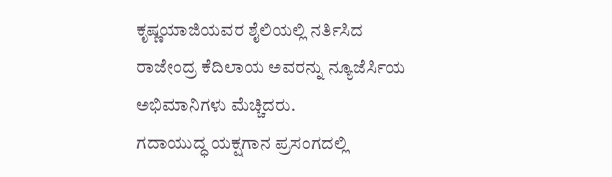ಕೃಷ್ಣಯಾಜಿಯವರ ಶೈಲಿಯಲ್ಲಿ ನರ್ತಿಸಿದ ರಾಜೇಂದ್ರ ಕೆದಿಲಾಯ ಅವರನ್ನು ನ್ಯೂಜೆರ್ಸಿಯ ಅಭಿಮಾನಿಗಳು ಮೆಚ್ಚಿದರು.
ಗದಾಯುದ್ಧ ಯಕ್ಷಗಾನ ಪ್ರಸಂಗದಲ್ಲಿ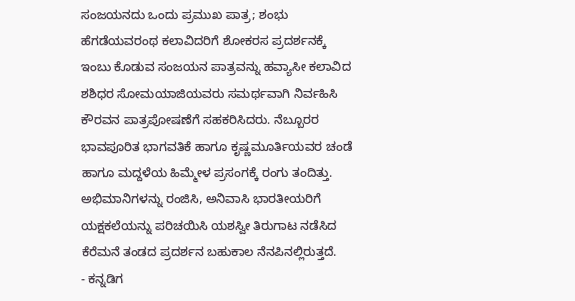ಸಂಜಯನದು ಒಂದು ಪ್ರಮುಖ ಪಾತ್ರ; ಶಂಭು ಹೆಗಡೆಯವರಂಥ ಕಲಾವಿದರಿಗೆ ಶೋಕರಸ ಪ್ರದರ್ಶನಕ್ಕೆ ಇಂಬು ಕೊಡುವ ಸಂಜಯನ ಪಾತ್ರವನ್ನು ಹವ್ಯಾಸೀ ಕಲಾವಿದ ಶಶಿಧರ ಸೋಮಯಾಜಿಯವರು ಸಮರ್ಥವಾಗಿ ನಿರ್ವಹಿಸಿ ಕೌರವನ ಪಾತ್ರಪೋಷಣೆಗೆ ಸಹಕರಿಸಿದರು. ನೆಬ್ಬೂರರ ಭಾವಪೂರಿತ ಭಾಗವತಿಕೆ ಹಾಗೂ ಕೃಷ್ಣಮೂರ್ತಿಯವರ ಚಂಡೆ ಹಾಗೂ ಮದ್ದಳೆಯ ಹಿಮ್ಮೇಳ ಪ್ರಸಂಗಕ್ಕೆ ರಂಗು ತಂದಿತ್ತು. ಅಭಿಮಾನಿಗಳನ್ನು ರಂಜಿಸಿ, ಅನಿವಾಸಿ ಭಾರತೀಯರಿಗೆ ಯಕ್ಷಕಲೆಯನ್ನು ಪರಿಚಯಿಸಿ ಯಶಸ್ವೀ ತಿರುಗಾಟ ನಡೆಸಿದ ಕೆರೆಮನೆ ತಂಡದ ಪ್ರದರ್ಶನ ಬಹುಕಾಲ ನೆನಪಿನಲ್ಲಿರುತ್ತದೆ.
- ಕನ್ನಡಿಗ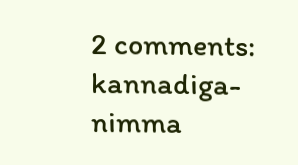2 comments:
kannadiga-
nimma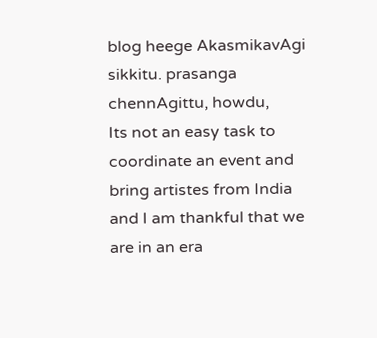blog heege AkasmikavAgi sikkitu. prasanga chennAgittu, howdu,
Its not an easy task to coordinate an event and bring artistes from India and I am thankful that we are in an era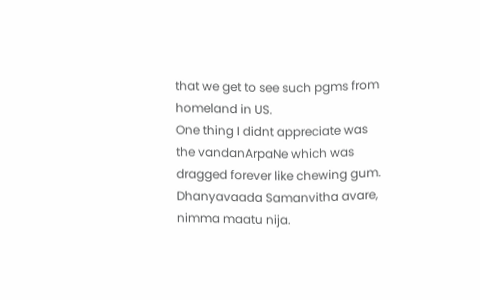that we get to see such pgms from homeland in US.
One thing I didnt appreciate was the vandanArpaNe which was dragged forever like chewing gum.
Dhanyavaada Samanvitha avare, nimma maatu nija.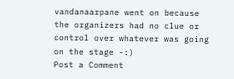vandanaarpane went on because the organizers had no clue or control over whatever was going on the stage -:)
Post a Comment